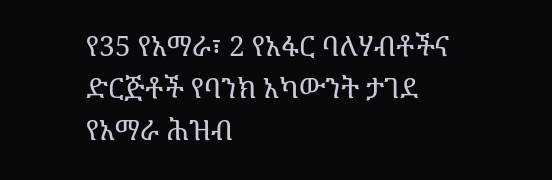የ35 የአማራ፣ 2 የአፋር ባለሃብቶችና ድርጅቶች የባንክ አካውንት ታገደ የአማራ ሕዝብ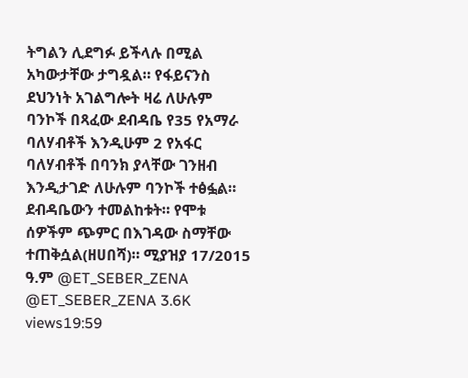ትግልን ሊደግፉ ይችላሉ በሚል አካውታቸው ታግዷል። የፋይናንስ ደህንነት አገልግሎት ዛሬ ለሁሉም ባንኮች በጻፈው ደብዳቤ የ35 የአማራ ባለሃብቶች እንዲሁም 2 የአፋር ባለሃብቶች በባንክ ያላቸው ገንዘብ እንዲታገድ ለሁሉም ባንኮች ተፅፏል። ደብዳቤውን ተመልከቱት። የሞቱ ሰዎችም ጭምር በእገዳው ስማቸው ተጠቅሷል(ዘሀበሻ)። ሚያዝያ 17/2015 ዓ.ም @ET_SEBER_ZENA @ET_SEBER_ZENA 3.6K views19:59